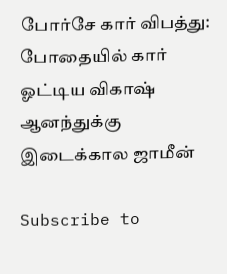போர்சே கார் விபத்து: போதையில் கார் ஓட்டிய விகாஷ் ஆனந்துக்கு இடைக்கால ஜாமீன்

Subscribe to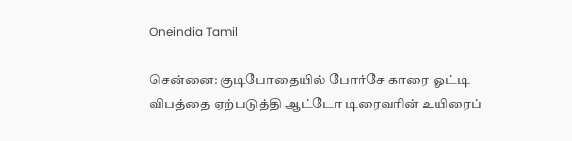Oneindia Tamil

சென்னை: குடிபோதையில் போர்சே காரை ஓட்டி விபத்தை ஏற்படுத்தி ஆட்டோ டிரைவரின் உயிரைப்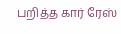பறித்த கார் ரேஸ்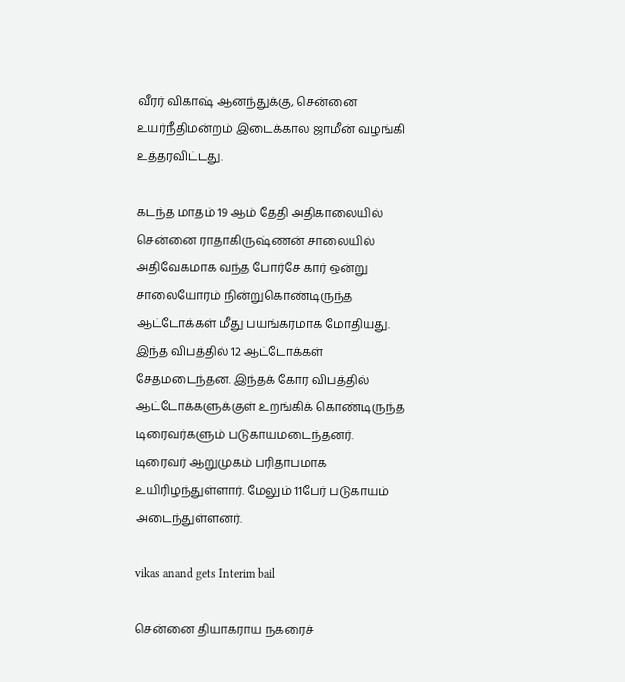வீரர் விகாஷ் ஆனந்துக்கு, சென்னை உயர்நீதிமன்றம் இடைக்கால ஜாமீன் வழங்கி உத்தரவிட்டது.

கடந்த மாதம் 19 ஆம் தேதி அதிகாலையில் சென்னை ராதாகிருஷ்ணன் சாலையில் அதிவேகமாக வந்த போர்சே கார் ஒன்று சாலையோரம் நின்றுகொண்டிருந்த ஆட்டோக்கள் மீது பயங்கரமாக மோதியது. இந்த விபத்தில் 12 ஆட்டோக்கள் சேதமடைந்தன. இந்தக் கோர விபத்தில் ஆட்டோக்களுக்குள் உறங்கிக் கொண்டிருந்த டிரைவர்களும் படுகாயமடைந்தனர். டிரைவர் ஆறுமுகம் பரிதாபமாக உயிரிழந்துள்ளார். மேலும் 11பேர் படுகாயம் அடைந்துள்ளனர்.

vikas anand gets Interim bail

சென்னை தியாகராய நகரைச்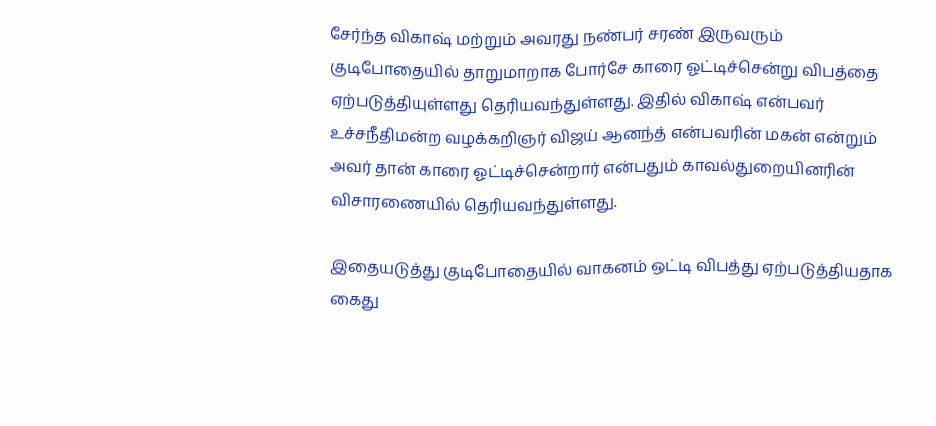சேர்ந்த விகாஷ் மற்றும் அவரது நண்பர் சரண் இருவரும் குடிபோதையில் தாறுமாறாக போர்சே காரை ஓட்டிச்சென்று விபத்தை ஏற்படுத்தியுள்ளது தெரியவந்துள்ளது. இதில் விகாஷ் என்பவர் உச்சநீதிமன்ற வழக்கறிஞர் விஜய் ஆனந்த் என்பவரின் மகன் என்றும் அவர் தான் காரை ஓட்டிச்சென்றார் என்பதும் காவல்துறையினரின் விசாரணையில் தெரியவந்துள்ளது.

இதையடுத்து குடிபோதையில் வாகனம் ஒட்டி விபத்து ஏற்படுத்தியதாக கைது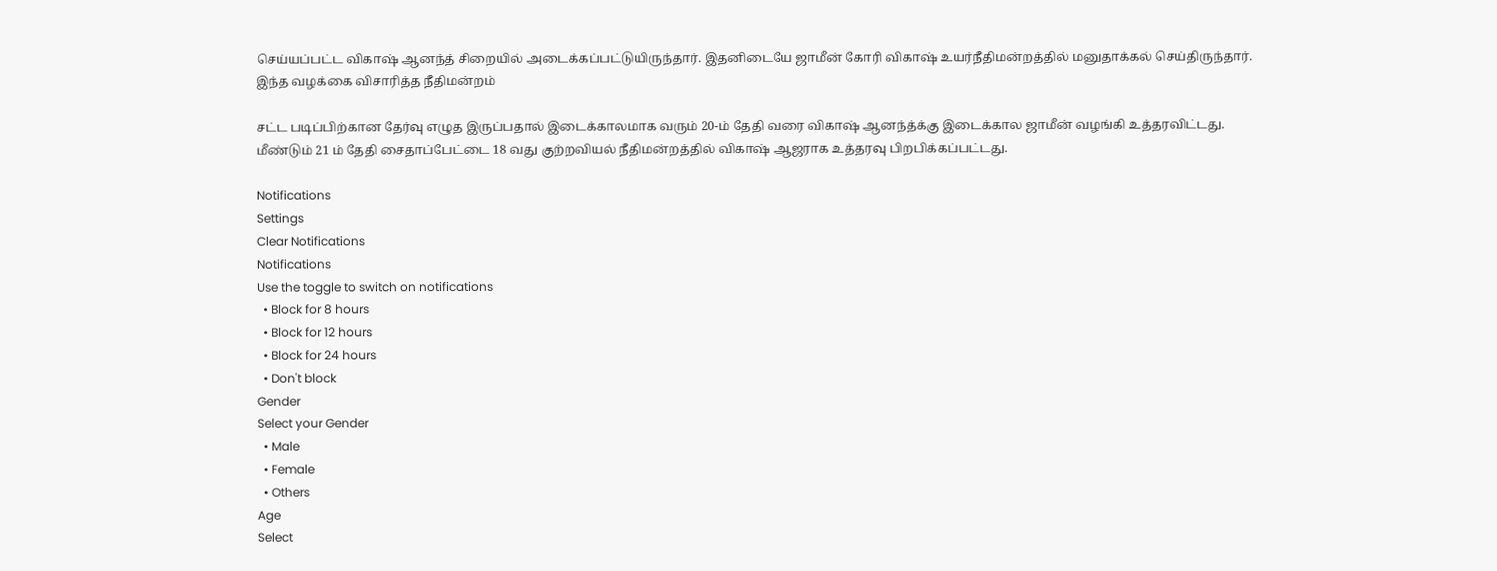செய்யப்பட்ட விகாஷ் ஆனந்த் சிறையில் அடைக்கப்பட்டுயிருந்தார். இதனிடையே ஜாமீன் கோரி விகாஷ் உயர்நீதிமன்றத்தில் மனுதாக்கல் செய்திருந்தார். இந்த வழக்கை விசாரித்த நீதிமன்றம்

சட்ட படிப்பிற்கான தேர்வு எழுத இருப்பதால் இடைக்காலமாக வரும் 20-ம் தேதி வரை விகாஷ் ஆனந்த்க்கு இடைக்கால ஜாமீன் வழங்கி உத்தரவிட்டது. மீண்டும் 21 ம் தேதி சைதாப்பேட்டை 18 வது குற்றவியல் நீதிமன்றத்தில் விகாஷ் ஆஜராக உத்தரவு பிறபிக்கப்பட்டது.

Notifications
Settings
Clear Notifications
Notifications
Use the toggle to switch on notifications
  • Block for 8 hours
  • Block for 12 hours
  • Block for 24 hours
  • Don't block
Gender
Select your Gender
  • Male
  • Female
  • Others
Age
Select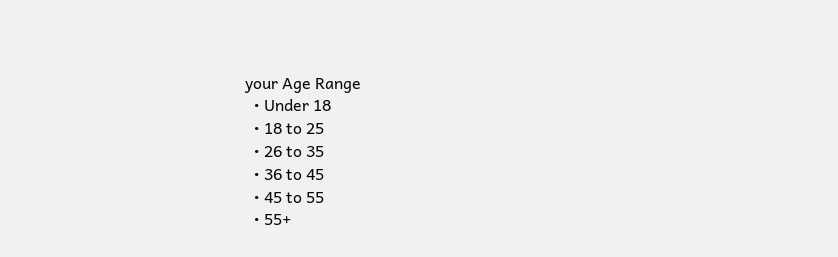your Age Range
  • Under 18
  • 18 to 25
  • 26 to 35
  • 36 to 45
  • 45 to 55
  • 55+